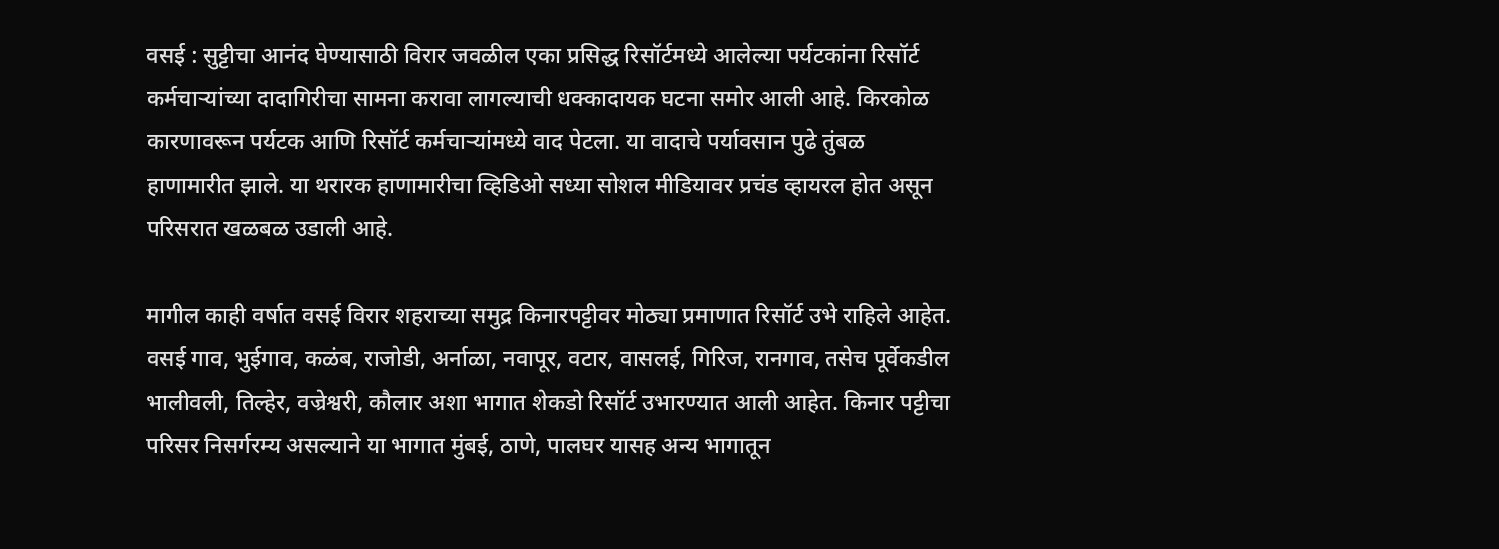वसई : सुट्टीचा आनंद घेण्यासाठी विरार जवळील एका प्रसिद्ध रिसॉर्टमध्ये आलेल्या पर्यटकांना रिसॉर्ट कर्मचाऱ्यांच्या दादागिरीचा सामना करावा लागल्याची धक्कादायक घटना समोर आली आहे. किरकोळ कारणावरून पर्यटक आणि रिसॉर्ट कर्मचाऱ्यांमध्ये वाद पेटला. या वादाचे पर्यावसान पुढे तुंबळ हाणामारीत झाले. या थरारक हाणामारीचा व्हिडिओ सध्या सोशल मीडियावर प्रचंड व्हायरल होत असून परिसरात खळबळ उडाली आहे.

मागील काही वर्षात वसई विरार शहराच्या समुद्र किनारपट्टीवर मोठ्या प्रमाणात रिसॉर्ट उभे राहिले आहेत. वसई गाव, भुईगाव, कळंब, राजोडी, अर्नाळा, नवापूर, वटार, वासलई, गिरिज, रानगाव, तसेच पूर्वेकडील भालीवली, तिल्हेर, वज्रेश्वरी, कौलार अशा भागात शेकडो रिसॉर्ट उभारण्यात आली आहेत. किनार पट्टीचा परिसर निसर्गरम्य असल्याने या भागात मुंबई, ठाणे, पालघर यासह अन्य भागातून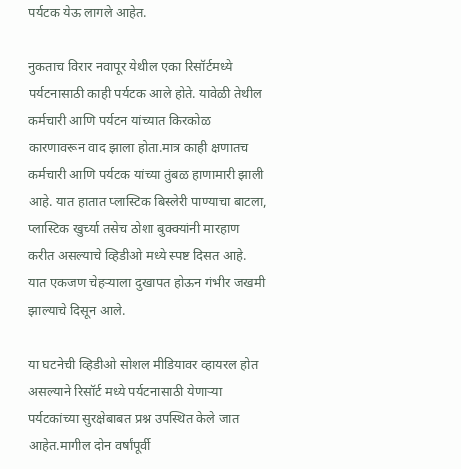पर्यटक येऊ लागले आहेत.

नुकताच विरार नवापूर येथील एका रिसॉर्टमध्ये पर्यटनासाठी काही पर्यटक आले होते. यावेळी तेथील कर्मचारी आणि पर्यटन यांच्यात किरकोळ कारणावरून वाद झाला होता.मात्र काही क्षणातच कर्मचारी आणि पर्यटक यांच्या तुंबळ हाणामारी झाली आहे. यात हातात प्लास्टिक बिस्लेरी पाण्याचा बाटला, प्लास्टिक खुर्च्या तसेच ठोशा बुक्क्यांनी मारहाण करीत असल्याचे व्हिडीओ मध्ये स्पष्ट दिसत आहे. यात एकजण चेहऱ्याला दुखापत होऊन गंभीर जखमी झाल्याचे दिसून आले.

या घटनेची व्हिडीओ सोशल मीडियावर व्हायरल होत असल्याने रिसॉर्ट मध्ये पर्यटनासाठी येणाऱ्या पर्यटकांच्या सुरक्षेबाबत प्रश्न उपस्थित केले जात आहेत.मागील दोन वर्षांपूर्वी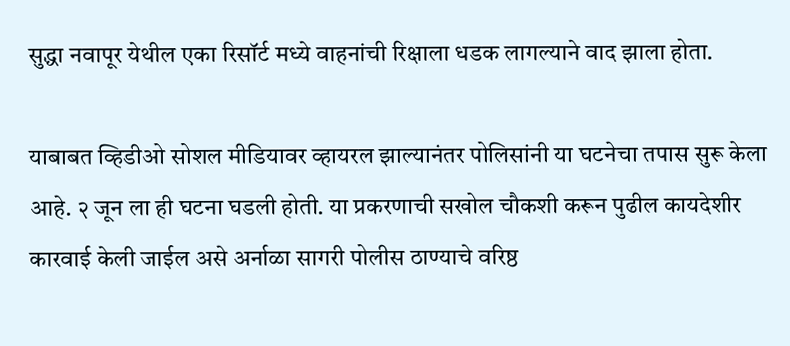सुद्धा नवापूर येथील एका रिसॉर्ट मध्ये वाहनांची रिक्षाला धडक लागल्याने वाद झाला होता.

याबाबत व्हिडीओ सोशल मीडियावर व्हायरल झाल्यानंतर पोलिसांनी या घटनेचा तपास सुरू केला आहे. २ जून ला ही घटना घडली होती. या प्रकरणाची सखोल चौकशी करून पुढील कायदेशीर कारवाई केली जाईल असे अर्नाळा सागरी पोलीस ठाण्याचे वरिष्ठ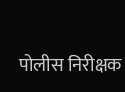पोलीस निरीक्षक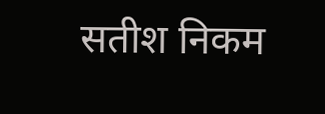सतीश निकम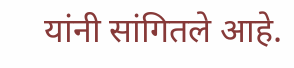यांनी सांगितले आहे.